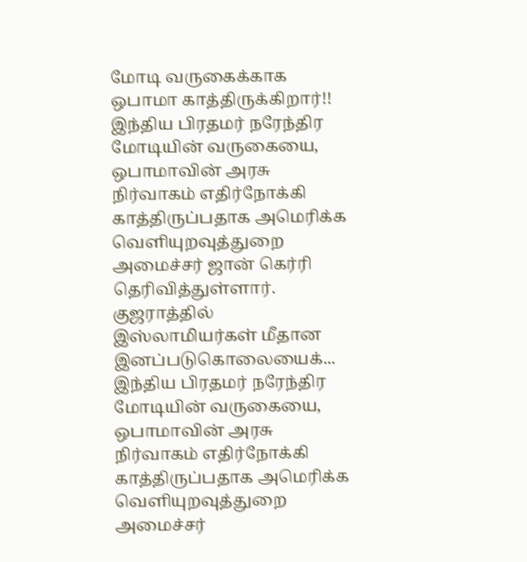மோடி வருகைக்காக ஒபாமா காத்திருக்கிறார்!!
இந்திய பிரதமர் நரேந்திர மோடியின் வருகையை, ஒபாமாவின் அரசு நிர்வாகம் எதிர்நோக்கி காத்திருப்பதாக அமெரிக்க வெளியுறவுத்துறை அமைச்சர் ஜான் கெர்ரி தெரிவித்துள்ளார். குஜராத்தில் இஸ்லாமியர்கள் மீதான இனப்படுகொலையைக்...
இந்திய பிரதமர் நரேந்திர மோடியின் வருகையை, ஒபாமாவின் அரசு நிர்வாகம் எதிர்நோக்கி காத்திருப்பதாக அமெரிக்க வெளியுறவுத்துறை அமைச்சர்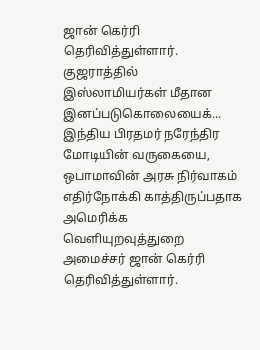ஜான் கெர்ரி தெரிவித்துள்ளார். குஜராத்தில் இஸ்லாமியர்கள் மீதான இனப்படுகொலையைக்...
இந்திய பிரதமர் நரேந்திர மோடியின் வருகையை, ஒபாமாவின் அரசு நிர்வாகம் எதிர்நோக்கி காத்திருப்பதாக அமெரிக்க வெளியுறவுத்துறை அமைச்சர் ஜான் கெர்ரி தெரிவித்துள்ளார்.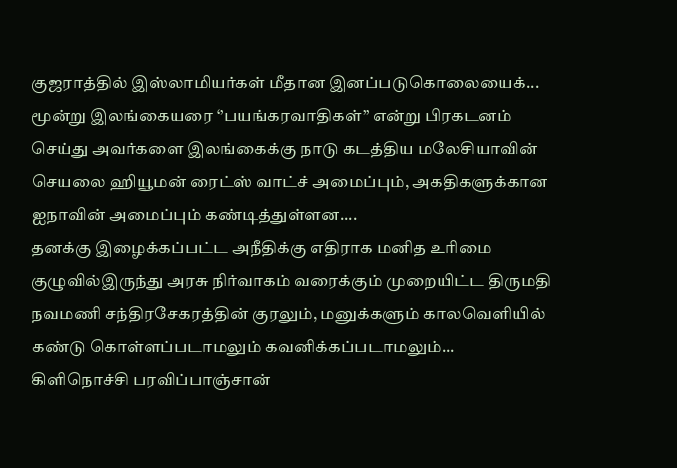குஜராத்தில் இஸ்லாமியர்கள் மீதான இனப்படுகொலையைக்...
மூன்று இலங்கையரை ‘’பயங்கரவாதிகள்’’ என்று பிரகடனம் செய்து அவர்களை இலங்கைக்கு நாடு கடத்திய மலேசியாவின் செயலை ஹியூமன் ரைட்ஸ் வாட்ச் அமைப்பும், அகதிகளுக்கான ஐநாவின் அமைப்பும் கண்டித்துள்ளன....
தனக்கு இழைக்கப்பட்ட அநீதிக்கு எதிராக மனித உரிமை குழுவில்இருந்து அரசு நிர்வாகம் வரைக்கும் முறையிட்ட திருமதி நவமணி சந்திரசேகரத்தின் குரலும், மனுக்களும் காலவெளியில் கண்டு கொள்ளப்படாமலும் கவனிக்கப்படாமலும்...
கிளிநொச்சி பரவிப்பாஞ்சான்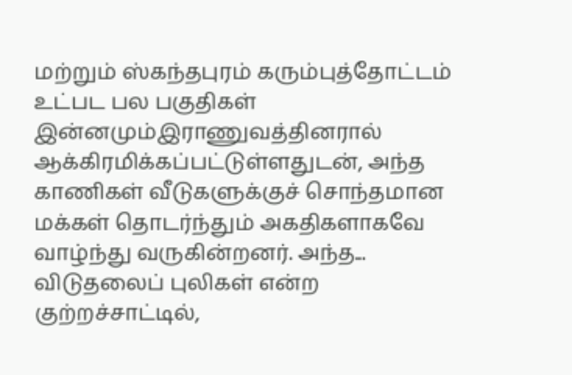மற்றும் ஸ்கந்தபுரம் கரும்புத்தோட்டம் உட்பட பல பகுதிகள் இன்னமும்இராணுவத்தினரால் ஆக்கிரமிக்கப்பட்டுள்ளதுடன், அந்த காணிகள் வீடுகளுக்குச் சொந்தமான மக்கள் தொடர்ந்தும் அகதிகளாகவே வாழ்ந்து வருகின்றனர். அந்த...
விடுதலைப் புலிகள் என்ற குற்றச்சாட்டில்,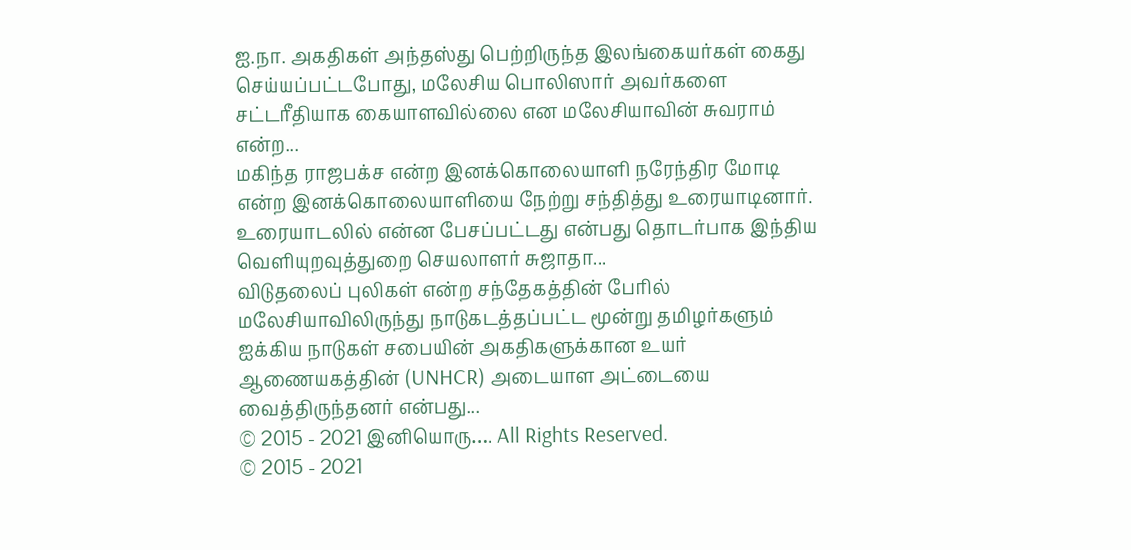ஐ.நா. அகதிகள் அந்தஸ்து பெற்றிருந்த இலங்கையர்கள் கைது செய்யப்பட்டபோது, மலேசிய பொலிஸார் அவர்களை சட்டரீதியாக கையாளவில்லை என மலேசியாவின் சுவராம் என்ற...
மகிந்த ராஜபக்ச என்ற இனக்கொலையாளி நரேந்திர மோடி என்ற இனக்கொலையாளியை நேற்று சந்தித்து உரையாடினார். உரையாடலில் என்ன பேசப்பட்டது என்பது தொடர்பாக இந்திய வெளியுறவுத்துறை செயலாளர் சுஜாதா...
விடுதலைப் புலிகள் என்ற சந்தேகத்தின் பேரில் மலேசியாவிலிருந்து நாடுகடத்தப்பட்ட மூன்று தமிழர்களும் ஐக்கிய நாடுகள் சபையின் அகதிகளுக்கான உயர் ஆணையகத்தின் (UNHCR) அடையாள அட்டையை வைத்திருந்தனர் என்பது...
© 2015 - 2021 இனியொரு…. All Rights Reserved.
© 2015 - 2021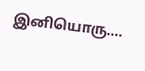இனியொரு….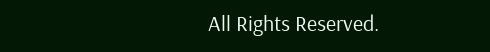All Rights Reserved.